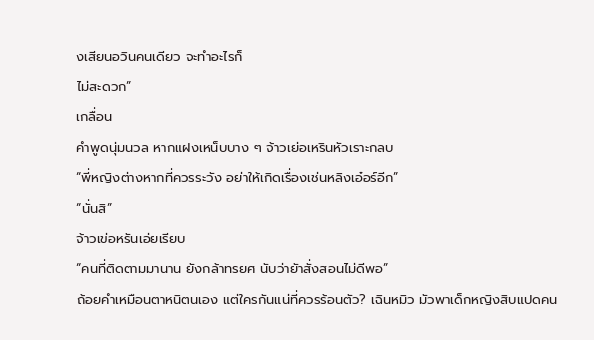งเสียนอวินคนเดียว จะทําอะไรก็
ไม่สะดวก”
เกลื่อน
คําพูดนุ่มนวล หากแฝงเหน็บบาง ๆ จ้าวเย่อเหรินหัวเราะกลบ
“พี่หญิงต่างหากที่ควรระวัง อย่าให้เกิดเรื่องเช่นหลิงเอ๋อร์อีก”
“นั่นสิ”
จ้าวเข่อหรันเอ่ยเรียบ
“คนที่ติดตามมานาน ยังกล้าทรยศ นับว่ายัาสั่งสอนไม่ดีพอ”
ถ้อยคําเหมือนตาหนิตนเอง แต่ใครกันแน่ที่ควรร้อนตัว? เฉินหมิว มัวพาเด็กหญิงสิบแปดคน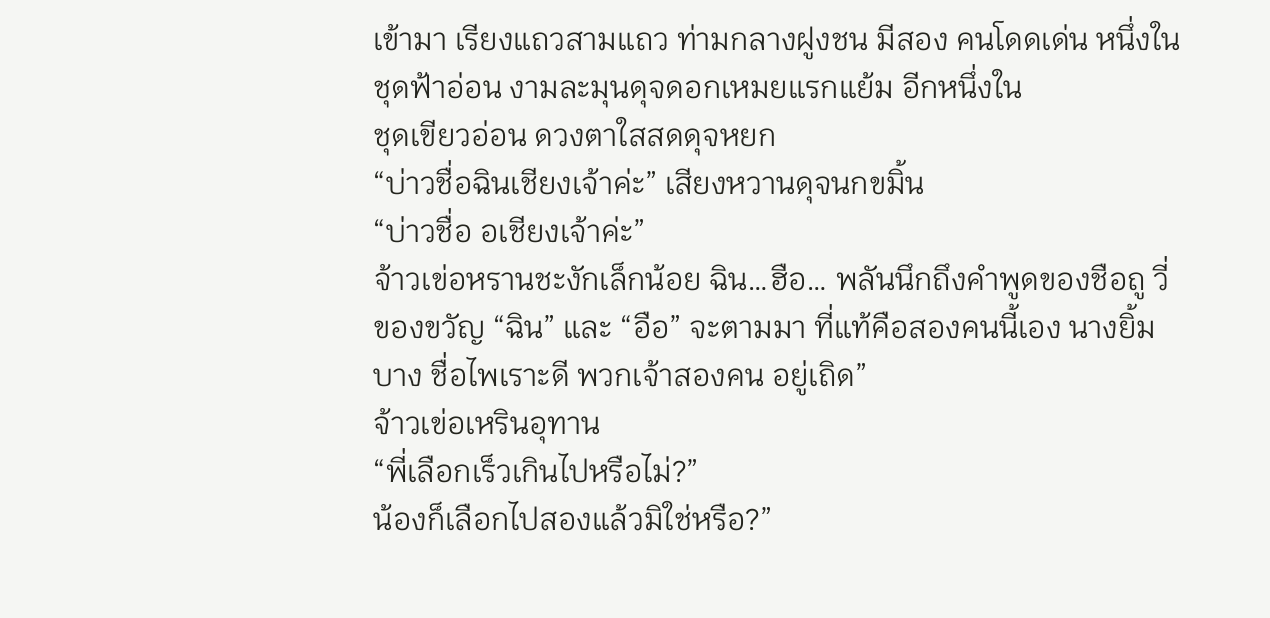เข้ามา เรียงแถวสามแถว ท่ามกลางฝูงชน มีสอง คนโดดเด่น หนึ่งในชุดฟ้าอ่อน งามละมุนดุจดอกเหมยแรกแย้ม อีกหนึ่งใน
ชุดเขียวอ่อน ดวงตาใสสดดุจหยก
“บ่าวชื่อฉินเชียงเจ้าค่ะ” เสียงหวานดุจนกขมิ้น
“บ่าวชื่อ อเชียงเจ้าค่ะ”
จ้าวเข่อหรานชะงักเล็กน้อย ฉิน…ฮือ… พลันนึกถึงคําพูดของชือถู วี่ ของขวัญ “ฉิน” และ “อือ” จะตามมา ที่แท้คือสองคนนี้เอง นางยิ้มบาง ชื่อไพเราะดี พวกเจ้าสองคน อยู่เถิด”
จ้าวเข่อเหรินอุทาน
“พี่เลือกเร็วเกินไปหรือไม่?”
น้องก็เลือกไปสองแล้วมิใช่หรือ?”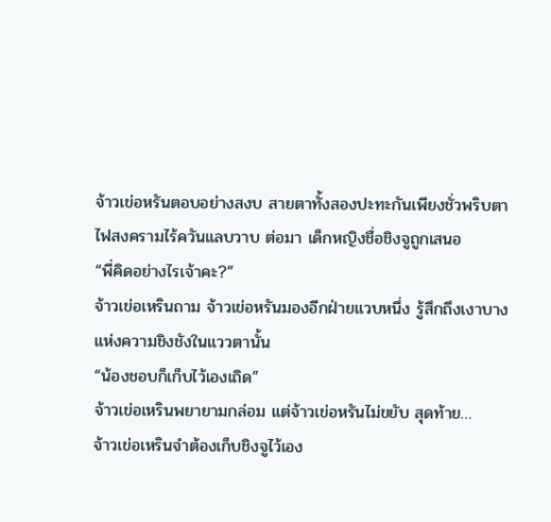จ้าวเข่อหรันตอบอย่างสงบ สายตาทั้งสองปะทะกันเพียงชั่วพริบตา
ไฟสงครามไร้ควันแลบวาบ ต่อมา เด็กหญิงชื่อชิงจูถูกเสนอ
“พี่คิดอย่างไรเจ้าคะ?”
จ้าวเข่อเหรินถาม จ้าวเข่อหรันมองอีกฝ่ายแวบหนึ่ง รู้สึกถึงเงาบาง
แห่งความชิงชังในแววตานั้น
“น้องชอบก็เก็บไว้เองเถิด”
จ้าวเข่อเหรินพยายามกล่อม แต่จ้าวเข่อหรันไม่ขยับ สุดท้าย…
จ้าวเข่อเหรินจําต้องเก็บชิงจูไว้เอง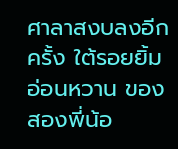ศาลาสงบลงอีกครั้ง ใต้รอยยิ้มอ่อนหวาน ของสองพี่น้อ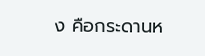ง คือกระดานห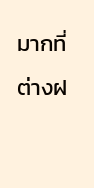มากที่ต่างฝ